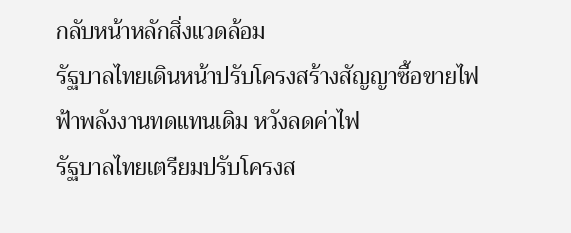กลับหน้าหลักสิ่งแวดล้อม
รัฐบาลไทยเดินหน้าปรับโครงสร้างสัญญาซื้อขายไฟฟ้าพลังงานทดแทนเดิม หวังลดค่าไฟ
รัฐบาลไทยเตรียมปรับโครงส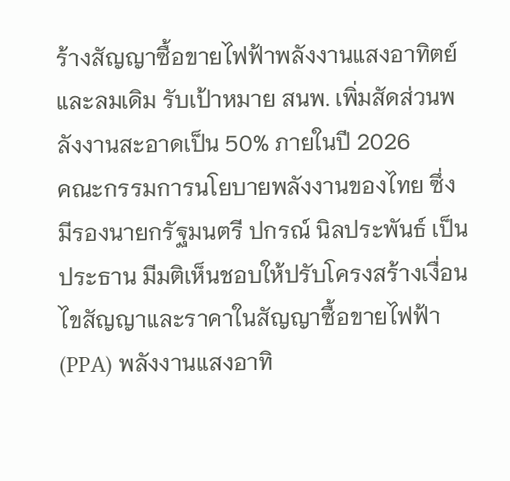ร้างสัญญาซื้อขายไฟฟ้าพลังงานแสงอาทิตย์และลมเดิม รับเป้าหมาย สนพ. เพิ่มสัดส่วนพลังงานสะอาดเป็น 50% ภายในปี 2026
คณะกรรมการนโยบายพลังงานของไทย ซึ่งมีรองนายกรัฐมนตรี ปกรณ์ นิลประพันธ์ เป็นประธาน มีมติเห็นชอบให้ปรับโครงสร้างเงื่อนไขสัญญาและราคาในสัญญาซื้อขายไฟฟ้า (PPA) พลังงานแสงอาทิ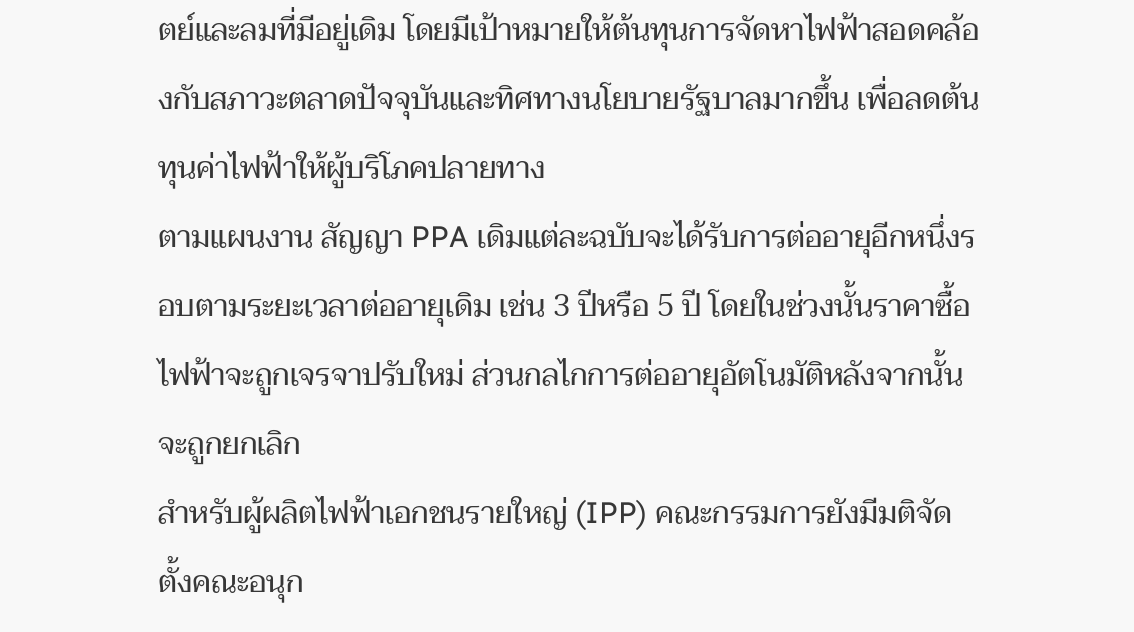ตย์และลมที่มีอยู่เดิม โดยมีเป้าหมายให้ต้นทุนการจัดหาไฟฟ้าสอดคล้องกับสภาวะตลาดปัจจุบันและทิศทางนโยบายรัฐบาลมากขึ้น เพื่อลดต้นทุนค่าไฟฟ้าให้ผู้บริโภคปลายทาง
ตามแผนงาน สัญญา PPA เดิมแต่ละฉบับจะได้รับการต่ออายุอีกหนึ่งรอบตามระยะเวลาต่ออายุเดิม เช่น 3 ปีหรือ 5 ปี โดยในช่วงนั้นราคาซื้อไฟฟ้าจะถูกเจรจาปรับใหม่ ส่วนกลไกการต่ออายุอัตโนมัติหลังจากนั้นจะถูกยกเลิก
สำหรับผู้ผลิตไฟฟ้าเอกชนรายใหญ่ (IPP) คณะกรรมการยังมีมติจัดตั้งคณะอนุก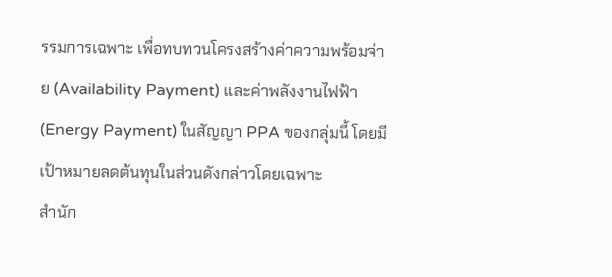รรมการเฉพาะ เพื่อทบทวนโครงสร้างค่าความพร้อมจ่าย (Availability Payment) และค่าพลังงานไฟฟ้า (Energy Payment) ในสัญญา PPA ของกลุ่มนี้ โดยมีเป้าหมายลดต้นทุนในส่วนดังกล่าวโดยเฉพาะ
สำนัก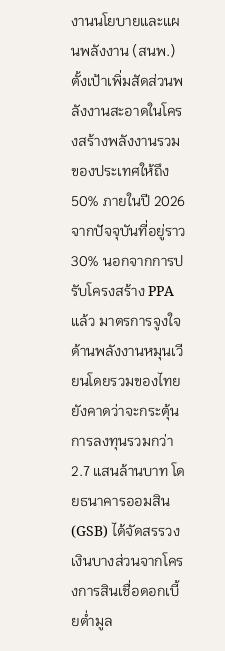งานนโยบายและแผนพลังงาน (สนพ.) ตั้งเป้าเพิ่มสัดส่วนพลังงานสะอาดในโครงสร้างพลังงานรวมของประเทศให้ถึง 50% ภายในปี 2026 จากปัจจุบันที่อยู่ราว 30% นอกจากการปรับโครงสร้าง PPA แล้ว มาตรการจูงใจด้านพลังงานหมุนเวียนโดยรวมของไทยยังคาดว่าจะกระตุ้นการลงทุนรวมกว่า 2.7 แสนล้านบาท โดยธนาคารออมสิน (GSB) ได้จัดสรรวงเงินบางส่วนจากโครงการสินเชื่อดอกเบี้ยต่ำมูล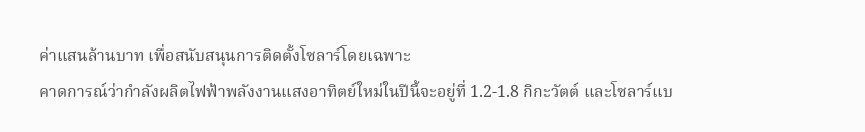ค่าแสนล้านบาท เพื่อสนับสนุนการติดตั้งโซลาร์โดยเฉพาะ
คาดการณ์ว่ากำลังผลิตไฟฟ้าพลังงานแสงอาทิตย์ใหม่ในปีนี้จะอยู่ที่ 1.2-1.8 กิกะวัตต์ และโซลาร์แบ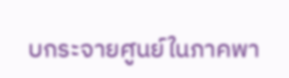บกระจายศูนย์ในภาคพา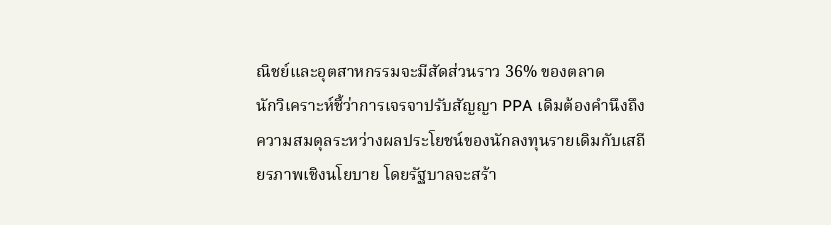ณิชย์และอุตสาหกรรมจะมีสัดส่วนราว 36% ของตลาด
นักวิเคราะห์ชี้ว่าการเจรจาปรับสัญญา PPA เดิมต้องคำนึงถึงความสมดุลระหว่างผลประโยชน์ของนักลงทุนรายเดิมกับเสถียรภาพเชิงนโยบาย โดยรัฐบาลจะสร้า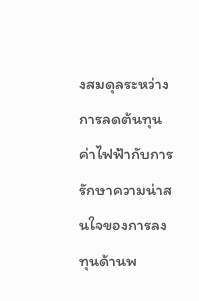งสมดุลระหว่างการลดต้นทุนค่าไฟฟ้ากับการรักษาความน่าสนใจของการลงทุนด้านพ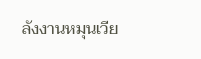ลังงานหมุนเวีย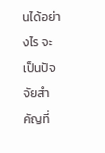นได้อย่างไร จะเป็นปัจจัยสำคัญที่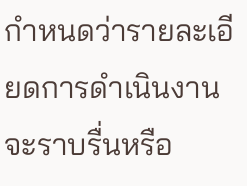กำหนดว่ารายละเอียดการดำเนินงานจะราบรื่นหรือ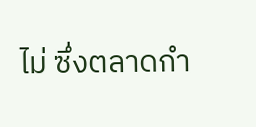ไม่ ซึ่งตลาดกำ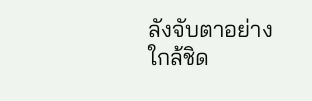ลังจับตาอย่างใกล้ชิด